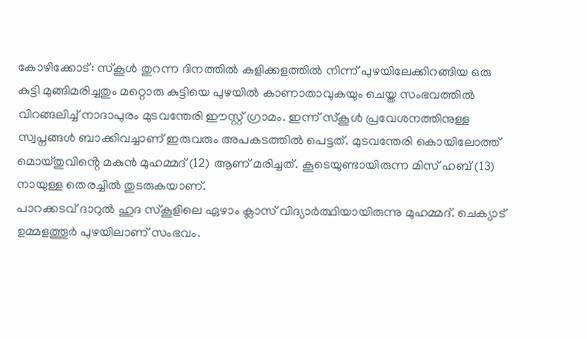കോഴിക്കോട്: സ്കൂൾ തുറന്ന ദിനത്തിൽ കളിക്കളത്തിൽ നിന്ന് പുഴയിലേക്കിറങ്ങിയ ഒരു കുട്ടി മുങ്ങിമരിച്ചതും മറ്റൊരു കുട്ടിയെ പുഴയിൽ കാണാതാവുകയും ചെയ്ത സംഭവത്തിൽ വിറങ്ങലിച്ച് നാദാപുരം മുടവന്തേരി ഈസ്റ്റ് ഗ്രാമം. ഇന്ന് സ്കൂൾ പ്രവേശനത്തിനുള്ള സ്വപ്നങ്ങൾ ബാക്കിവച്ചാണ് ഇരുവരും അപകടത്തിൽ പെട്ടത്. മുടവന്തേരി കൊയിലോത്ത് മൊയ്തുവിൻ്റെ മകൻ മുഹമ്മദ് (12) ആണ് മരിച്ചത്. കൂടെയുണ്ടായിരുന്ന മിസ് ഹബ് (13) നായുള്ള തെരച്ചിൽ തുടരുകയാണ്.
പാറക്കടവ് ദാറുൽ ഹുദ സ്കൂളിലെ ഏഴാം ക്ലാസ് വിദ്യാർത്ഥിയായിരുന്നു മുഹമ്മദ്. ചെക്യാട് ഉമ്മളത്തൂർ പുഴയിലാണ് സംഭവം.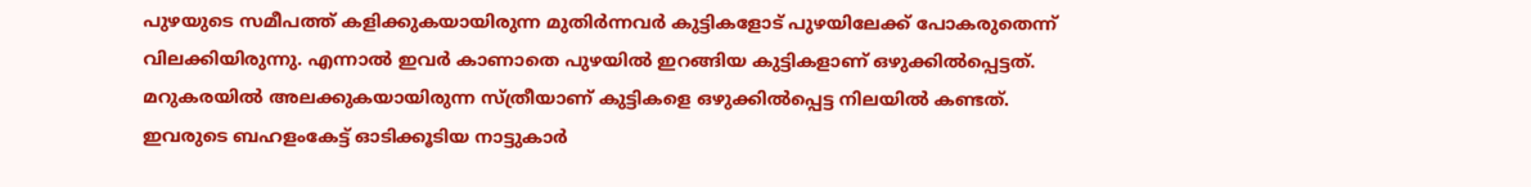പുഴയുടെ സമീപത്ത് കളിക്കുകയായിരുന്ന മുതിർന്നവർ കുട്ടികളോട് പുഴയിലേക്ക് പോകരുതെന്ന് വിലക്കിയിരുന്നു. എന്നാൽ ഇവർ കാണാതെ പുഴയിൽ ഇറങ്ങിയ കുട്ടികളാണ് ഒഴുക്കിൽപ്പെട്ടത്. മറുകരയിൽ അലക്കുകയായിരുന്ന സ്ത്രീയാണ് കുട്ടികളെ ഒഴുക്കിൽപ്പെട്ട നിലയിൽ കണ്ടത്.
ഇവരുടെ ബഹളംകേട്ട് ഓടിക്കൂടിയ നാട്ടുകാർ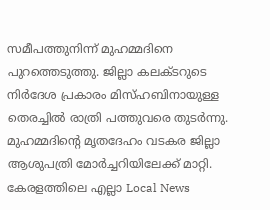സമീപത്തുനിന്ന് മുഹമ്മദിനെ പുറത്തെടുത്തു. ജില്ലാ കലക്ടറുടെ നിർദേശ പ്രകാരം മിസ്ഹബിനായുള്ള തെരച്ചിൽ രാത്രി പത്തുവരെ തുടർന്നു. മുഹമ്മദിന്റെ മൃതദേഹം വടകര ജില്ലാ ആശുപത്രി മോർച്ചറിയിലേക്ക് മാറ്റി.
കേരളത്തിലെ എല്ലാ Local News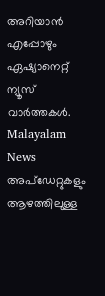അറിയാൻ എപ്പോഴും ഏഷ്യാനെറ്റ് ന്യൂസ് വാർത്തകൾ. Malayalam News അപ്ഡേറ്റുകളും ആഴത്തിലുള്ള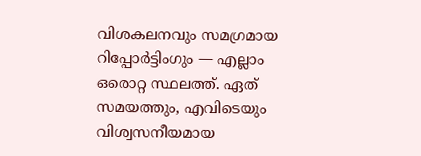വിശകലനവും സമഗ്രമായ റിപ്പോർട്ടിംഗും — എല്ലാം ഒരൊറ്റ സ്ഥലത്ത്. ഏത് സമയത്തും, എവിടെയും വിശ്വസനീയമായ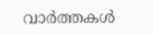വാർത്തകൾ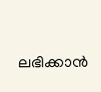ലഭിക്കാൻ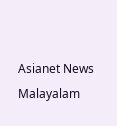Asianet News Malayalam